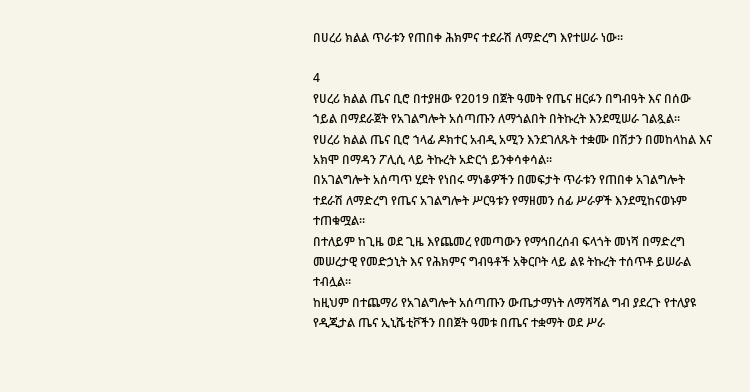በሀረሪ ክልል ጥራቱን የጠበቀ ሕክምና ተደራሽ ለማድረግ እየተሠራ ነው።

4
የሀረሪ ክልል ጤና ቢሮ በተያዘው የ2019 በጀት ዓመት የጤና ዘርፉን በግብዓት እና በሰው ኀይል በማደራጀት የአገልግሎት አሰጣጡን ለማጎልበት በትኩረት እንደሚሠራ ገልጿል።
የሀረሪ ክልል ጤና ቢሮ ኀላፊ ዶክተር አብዲ አሚን እንደገለጹት ተቋሙ በሽታን በመከላከል እና አክሞ በማዳን ፖሊሲ ላይ ትኩረት አድርጎ ይንቀሳቀሳል።
በአገልግሎት አሰጣጥ ሂደት የነበሩ ማነቆዎችን በመፍታት ጥራቱን የጠበቀ አገልግሎት ተደራሽ ለማድረግ የጤና አገልግሎት ሥርዓቱን የማዘመን ሰፊ ሥራዎች እንደሚከናወኑም ተጠቁሟል።
በተለይም ከጊዜ ወደ ጊዜ እየጨመረ የመጣውን የማኅበረሰብ ፍላጎት መነሻ በማድረግ መሠረታዊ የመድኃኒት እና የሕክምና ግብዓቶች አቅርቦት ላይ ልዩ ትኩረት ተሰጥቶ ይሠራል ተብሏል።
ከዚህም በተጨማሪ የአገልግሎት አሰጣጡን ውጤታማነት ለማሻሻል ግብ ያደረጉ የተለያዩ የዲጂታል ጤና ኢኒሼቲቮችን በበጀት ዓመቱ በጤና ተቋማት ወደ ሥራ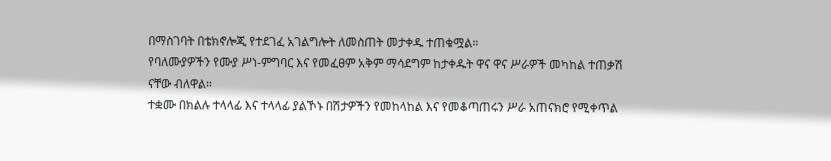በማስገባት በቴክኖሎጂ የተደገፈ አገልግሎት ለመስጠት መታቀዱ ተጠቁሟል።
የባለሙያዎችን የሙያ ሥነ-ምግባር እና የመፈፀም አቅም ማሳደግም ከታቀዱት ዋና ዋና ሥራዎች መካከል ተጠቃሽ ናቸው ብለዋል።
ተቋሙ በክልሉ ተላላፊ እና ተላላፊ ያልኾኑ በሽታዎችን የመከላከል እና የመቆጣጠሩን ሥራ አጠናክሮ የሚቀጥል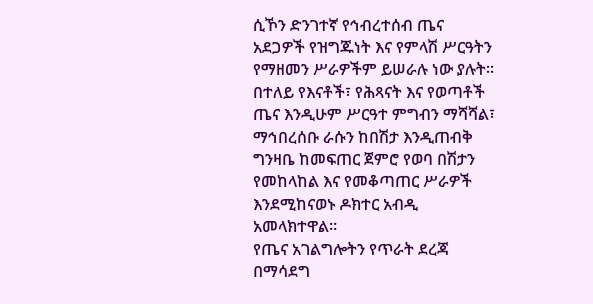ሲኾን ድንገተኛ የኅብረተሰብ ጤና አደጋዎች የዝግጁነት እና የምላሽ ሥርዓትን የማዘመን ሥራዎችም ይሠራሉ ነው ያሉት።
በተለይ የእናቶች፣ የሕጻናት እና የወጣቶች ጤና እንዲሁም ሥርዓተ ምግብን ማሻሻል፣ ማኅበረሰቡ ራሱን ከበሽታ እንዲጠብቅ ግንዛቤ ከመፍጠር ጀምሮ የወባ በሽታን የመከላከል እና የመቆጣጠር ሥራዎች እንደሚከናወኑ ዶክተር አብዲ አመላክተዋል።
የጤና አገልግሎትን የጥራት ደረጃ በማሳደግ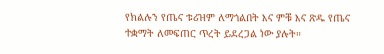የክልሉን የጤና ቱሪዝም ለማጎልበት እና ምቹ እና ጽዱ የጤና ተቋማት ለመፍጠር ጥረት ይደረጋል ነው ያሉት።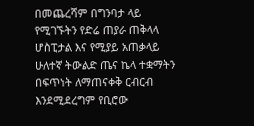በመጨረሻም በግንባታ ላይ የሚገኙትን የድሬ ጠያራ ጠቅላላ ሆስፒታል እና የሚያይ አጠቃላይ ሁለተኛ ትውልድ ጤና ኬላ ተቋማትን በፍጥነት ለማጠናቀቅ ርብርብ እንደሚደረግም የቢሮው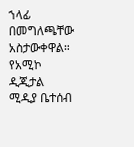ኀላፊ በመግለጫቸው አስታውቀዋል።
የአሚኮ ዲጂታል ሚዲያ ቤተሰብ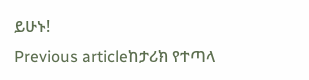ይሁኑ!
Previous articleከታሪክ የተጣላ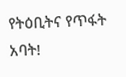የትዕቢትና የጥፋት አባት!